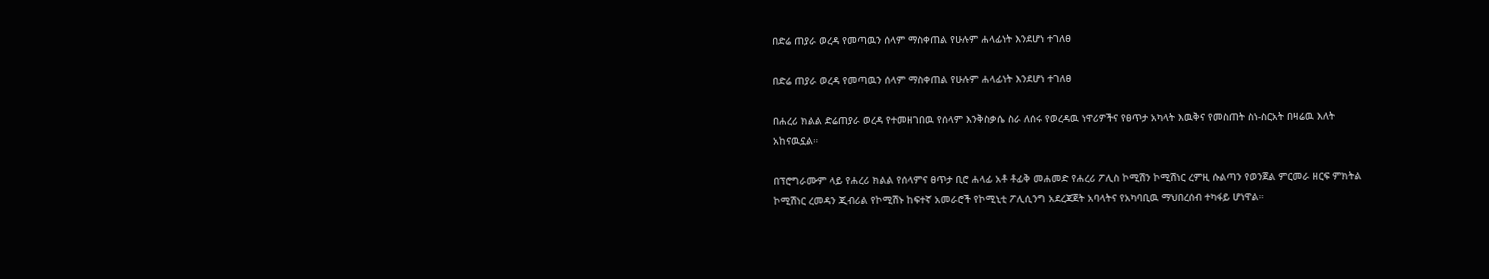በድሬ ጠያራ ወረዳ የመጣዉን ሰላም ማስቀጠል የሁሉም ሐላፊነት እንደሆነ ተገለፀ

በድሬ ጠያራ ወረዳ የመጣዉን ሰላም ማስቀጠል የሁሉም ሐላፊነት እንደሆነ ተገለፀ

በሐረሪ ክልል ድሬጠያራ ወረዳ የተመዘገበዉ የሰላም እንቅስቃሴ ስራ ለሰሩ የወረዳዉ ነዋሪዎችና የፀጥታ አካላት እዉቅና የመስጠት ስነ-ስርአት በዛሬዉ እለት አከናዉኗል።

በፕሮግራሙም ላይ የሐረሪ ክልል የሰላምና ፀጥታ ቢሮ ሐላፊ አቶ ቶፊቅ መሐመድ የሐረሪ ፖሊስ ኮሚሽን ኮሚሽነር ረምዚ ሱልጣን የወንጀል ምርመራ ዘርፍ ምክትል ኮሚሽነር ረመዳን ጂብሪል የኮሚሽኑ ከፍተኛ አመራሮች የኮሚኒቲ ፖሊሲንግ አደረጃጀት አባላትና የአካባቢዉ ማህበረሰብ ተካፋይ ሆነዋል።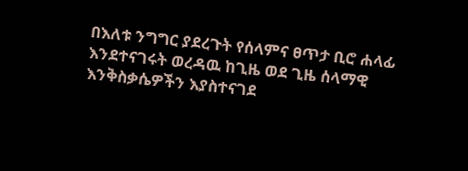በእለቱ ንግግር ያደረጉት የሰላምና ፀጥታ ቢሮ ሐላፊ እንደተናገሩት ወረዳዉ ከጊዜ ወደ ጊዜ ሰላማዊ እንቅስቃሴዎችን እያስተናገደ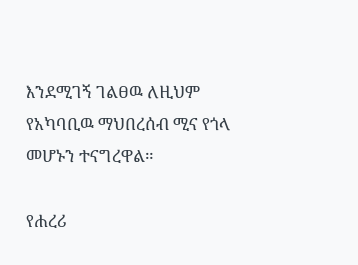እንደሚገኝ ገልፀዉ ለዚህም የአካባቢዉ ማህበረሰብ ሚና የጎላ መሆኑን ተናግረዋል።

የሐረሪ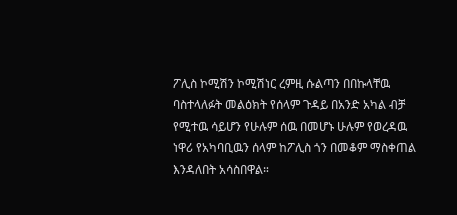ፖሊስ ኮሚሽን ኮሚሽነር ረምዚ ሱልጣን በበኩላቸዉ ባስተላለፉት መልዕክት የሰላም ጉዳይ በአንድ አካል ብቻ የሚተዉ ሳይሆን የሁሉም ሰዉ በመሆኑ ሁሉም የወረዳዉ ነዋሪ የአካባቢዉን ሰላም ከፖሊስ ጎን በመቆም ማስቀጠል እንዳለበት አሳስበዋል።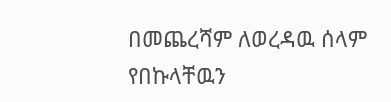በመጨረሻም ለወረዳዉ ሰላም የበኩላቸዉን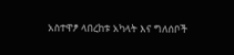አስተዋፆ ላበረከቱ አካላት እና ግለሰቦች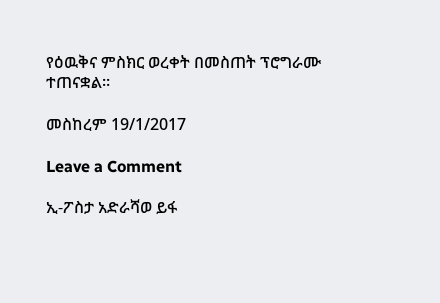የዕዉቅና ምስክር ወረቀት በመስጠት ፕሮግራሙ ተጠናቋል።

መስከረም 19/1/2017

Leave a Comment

ኢ-ፖስታ አድራሻወ ይፋ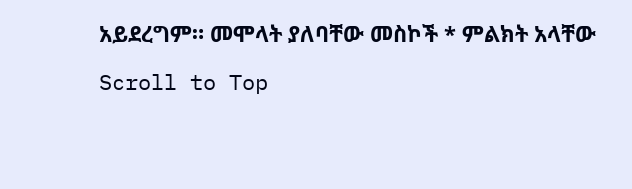አይደረግም። መሞላት ያለባቸው መስኮች * ምልክት አላቸው

Scroll to Top